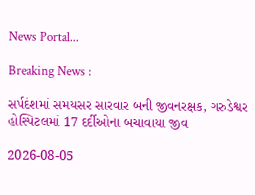News Portal...

Breaking News :

સર્પદંશમાં સમયસર સારવાર બની જીવનરક્ષક, ગરુડેશ્વર હોસ્પિટલમાં 17 દર્દીઓના બચાવાયા જીવ

2026-08-05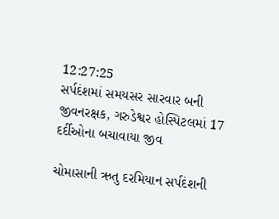12:27:25
સર્પદંશમાં સમયસર સારવાર બની જીવનરક્ષક, ગરુડેશ્વર હોસ્પિટલમાં 17 દર્દીઓના બચાવાયા જીવ

ચોમાસાની ઋતુ દરમિયાન સર્પદંશની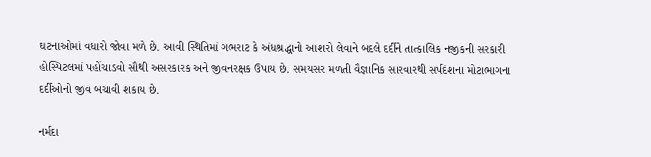ઘટનાઓમાં વધારો જોવા મળે છે. આવી સ્થિતિમાં ગભરાટ કે અંધશ્રદ્ધાનો આશરો લેવાને બદલે દર્દીને તાત્કાલિક નજીકની સરકારી હોસ્પિટલમાં પહોંચાડવો સૌથી અસરકારક અને જીવનરક્ષક ઉપાય છે. સમયસર મળતી વૈજ્ઞાનિક સારવારથી સર્પદંશના મોટાભાગના દર્દીઓનો જીવ બચાવી શકાય છે.

નર્મદા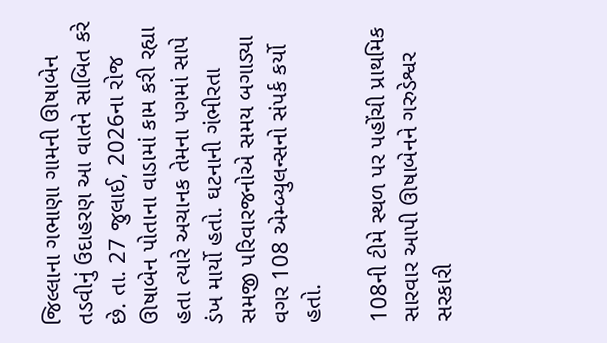જિલ્લાના ગભાણા ગામની ઊષાબેન તડવીનું ઉદાહરણ આ વાતને સાબિત કરે છે. તા. 27 જુલાઈ, 2026ના રોજ ઊષાબેન પોતાના વાડામાં કામ કરી રહ્યા હતા ત્યારે અચાનક તેમના પગમાં સાપે ડંખ માર્યો હતો. ઘટનાની ગંભીરતા સમજી પરિવારજનોએ સમય બગાડ્યા વગર 108 એમ્બ્યુલન્સનો સંપર્ક કર્યો હતો.

108ની ટીમે સ્થળ પર પહોંચી પ્રાથમિક સારવાર આપી ઊષાબેનને ગરુડેશ્વર સરકારી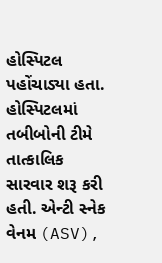હોસ્પિટલ પહોંચાડ્યા હતા. હોસ્પિટલમાં તબીબોની ટીમે તાત્કાલિક સારવાર શરૂ કરી હતી. એન્ટી સ્નેક વેનમ (ASV),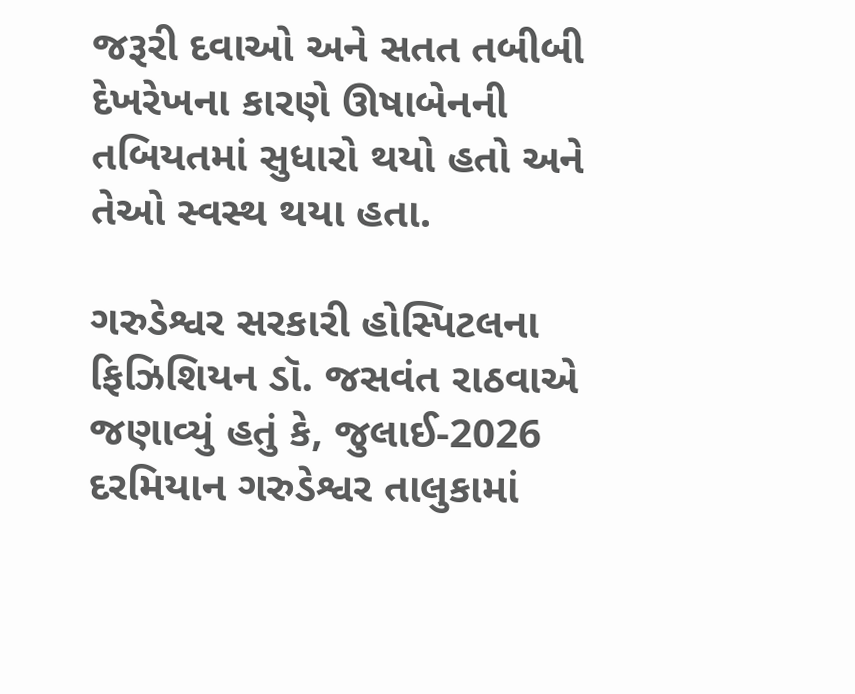જરૂરી દવાઓ અને સતત તબીબી દેખરેખના કારણે ઊષાબેનની તબિયતમાં સુધારો થયો હતો અને તેઓ સ્વસ્થ થયા હતા.

ગરુડેશ્વર સરકારી હોસ્પિટલના ફિઝિશિયન ડૉ. જસવંત રાઠવાએ જણાવ્યું હતું કે, જુલાઈ-2026 દરમિયાન ગરુડેશ્વર તાલુકામાં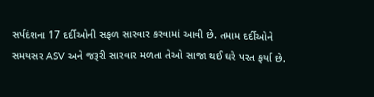સર્પદંશના 17 દર્દીઓની સફળ સારવાર કરવામાં આવી છે. તમામ દર્દીઓને સમયસર ASV અને જરૂરી સારવાર મળતા તેઓ સાજા થઈ ઘરે પરત ફર્યા છે.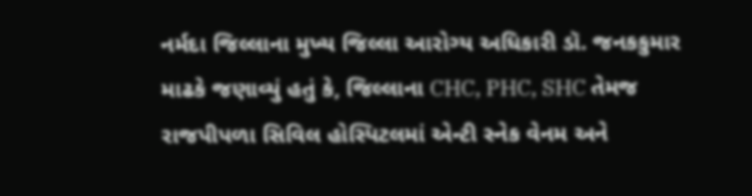નર્મદા જિલ્લાના મુખ્ય જિલ્લા આરોગ્ય અધિકારી ડૉ. જનકકુમાર માઢકે જણાવ્યું હતું કે, જિલ્લાના CHC, PHC, SHC તેમજ રાજપીપળા સિવિલ હોસ્પિટલમાં એન્ટી સ્નેક વેનમ અને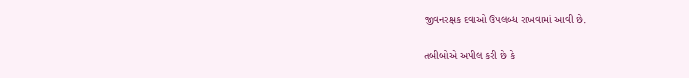જીવનરક્ષક દવાઓ ઉપલબ્ધ રાખવામાં આવી છે.

તબીબોએ અપીલ કરી છે કે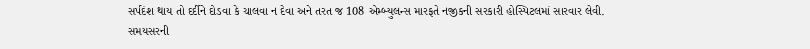સર્પદંશ થાય તો દર્દીને દોડવા કે ચાલવા ન દેવા અને તરત જ 108 એમ્બ્યુલન્સ મારફતે નજીકની સરકારી હોસ્પિટલમાં સારવાર લેવી. સમયસરની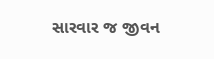સારવાર જ જીવન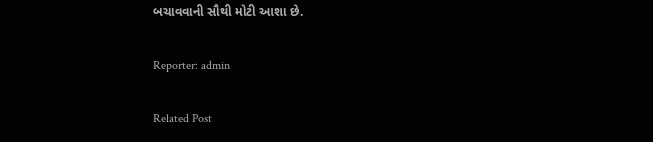બચાવવાની સૌથી મોટી આશા છે.

Reporter: admin

Related Post